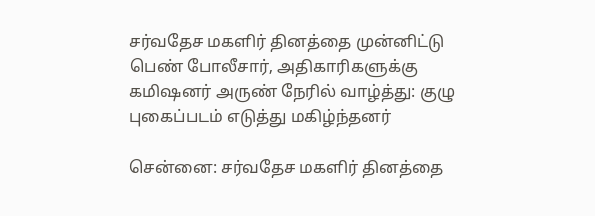சர்வதேச மகளிர் தினத்தை முன்னிட்டு பெண் போலீசார், அதிகாரிகளுக்கு கமிஷனர் அருண் நேரில் வாழ்த்து: குழு புகைப்படம் எடுத்து மகிழ்ந்தனர்

சென்னை: சர்வதேச மகளிர் தினத்தை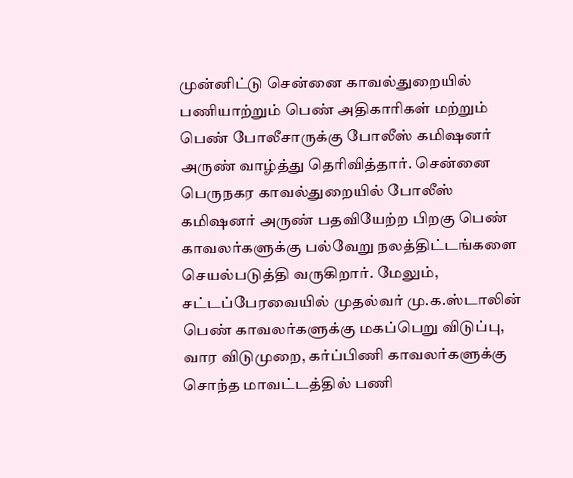முன்னிட்டு சென்னை காவல்துறையில் பணியாற்றும் பெண் அதிகாரிகள் மற்றும் பெண் போலீசாருக்கு போலீஸ் கமிஷனர் அருண் வாழ்த்து தெரிவித்தார். சென்னை பெருநகர காவல்துறையில் போலீஸ் கமிஷனர் அருண் பதவியேற்ற பிறகு பெண் காவலர்களுக்கு பல்வேறு நலத்திட்டங்களை செயல்படுத்தி வருகிறார். மேலும், சட்டப்பேரவையில் முதல்வர் மு.க.ஸ்டாலின் பெண் காவலர்களுக்கு மகப்பெறு விடுப்பு, வார விடுமுறை, கர்ப்பிணி காவலர்களுக்கு சொந்த மாவட்டத்தில் பணி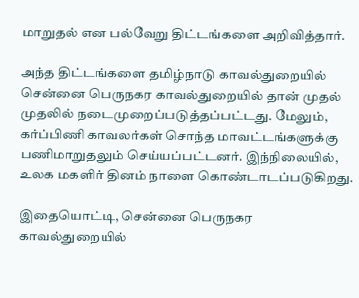மாறுதல் என பல்வேறு திட்டங்களை அறிவித்தார்.

அந்த திட்டங்களை தமிழ்நாடு காவல்துறையில் சென்னை பெருநகர காவல்துறையில் தான் முதல் முதலில் நடைமுறைப்படுத்தப்பட்டது. மேலும், கர்ப்பிணி காவலர்கள் சொந்த மாவட்டங்களுக்கு பணிமாறுதலும் செய்யப்பட்டனர். இந்நிலையில், உலக மகளிர் தினம் நாளை கொண்டாடப்படுகிறது.

இதையொட்டி, சென்னை பெருநகர காவல்துறையில்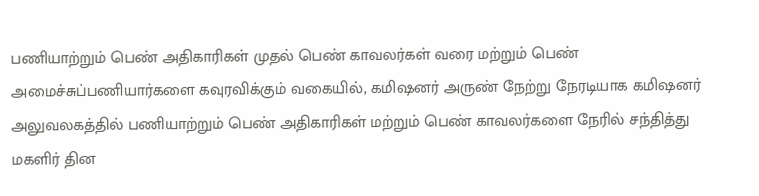பணியாற்றும் பெண் அதிகாரிகள் முதல் பெண் காவலர்கள் வரை மற்றும் பெண் அமைச்சுப்பணியார்களை கவுரவிக்கும் வகையில், கமிஷனர் அருண் நேற்று நேரடியாக கமிஷனர் அலுவலகத்தில் பணியாற்றும் பெண் அதிகாரிகள் மற்றும் பெண் காவலர்களை நேரில் சந்தித்து மகளிர் தின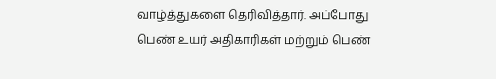வாழ்த்துகளை தெரிவித்தார். அப்போது பெண் உயர் அதிகாரிகள் மற்றும் பெண்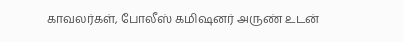காவலர்கள், போலீஸ் கமிஷனர் அருண் உடன்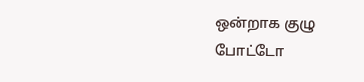ஒன்றாக குழு போட்டோ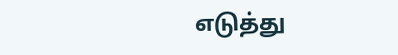எடுத்து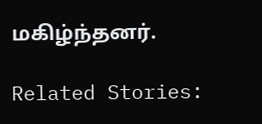மகிழ்ந்தனர்.

Related Stories: